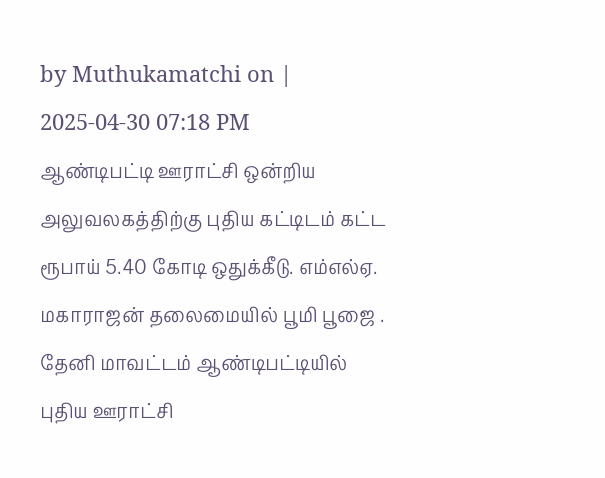by Muthukamatchi on | 2025-04-30 07:18 PM
ஆண்டிபட்டி ஊராட்சி ஒன்றிய அலுவலகத்திற்கு புதிய கட்டிடம் கட்ட ரூபாய் 5.40 கோடி ஒதுக்கீடு. எம்எல்ஏ. மகாராஜன் தலைமையில் பூமி பூஜை .
தேனி மாவட்டம் ஆண்டிபட்டியில் புதிய ஊராட்சி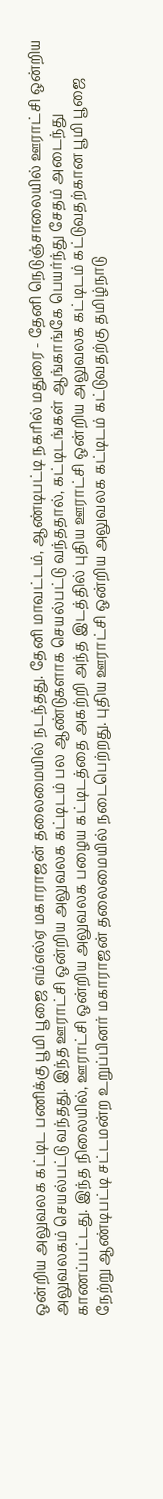ஒன்றிய அலுவலக கட்டிட பணிக்கு பூமி பூஜை எம்எல்ஏ மகாராஜன் தலைமையில் நடந்தது. தேனி மாவட்டம், ஆண்டிபட்டி நகரில் மதுரை - தேனி நெடுஞ்சாலையில் ஊராட்சி ஒன்றிய அலுவலகம் செயல்பட்டு வந்தது. இந்த ஊராட்சி ஒன்றிய அலுவலக கட்டிடம் பல ஆண்டுகளாக செயல்பட்டு வந்ததால், கட்டிடங்கள் ஆங்காங்கே பெயர்ந்து சேதம் அடைந்து காணப்பட்டது. இந்த நிலையில், ஊராட்சி ஒன்றிய அலுவலக பழைய கட்டிடத்தை அகற்றி அந்த இடத்தில் புதிய ஊராட்சி ஒன்றிய அலுவலக கட்டிடம் கட்டுவதற்கான பூமி பூஜை நேற்று ஆண்டிபட்டி சட்டமன்ற உறுப்பினர் மகாராஜன் தலைமையில் நடைபெற்றது. புதிய ஊராட்சி ஒன்றிய அலுவலக கட்டிடம் கட்டுவதற்கு தமிழ்நாடு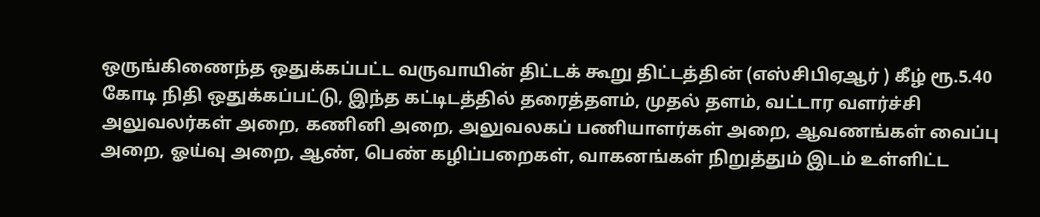ஒருங்கிணைந்த ஒதுக்கப்பட்ட வருவாயின் திட்டக் கூறு திட்டத்தின் (எஸ்சிபிஏஆர் ) கீழ் ரூ.5.40 கோடி நிதி ஒதுக்கப்பட்டு, இந்த கட்டிடத்தில் தரைத்தளம், முதல் தளம், வட்டார வளர்ச்சி அலுவலர்கள் அறை, கணினி அறை, அலுவலகப் பணியாளர்கள் அறை, ஆவணங்கள் வைப்பு அறை, ஓய்வு அறை, ஆண், பெண் கழிப்பறைகள், வாகனங்கள் நிறுத்தும் இடம் உள்ளிட்ட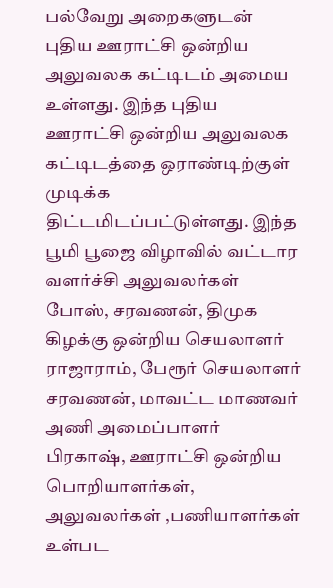பல்வேறு அறைகளுடன் புதிய ஊராட்சி ஒன்றிய அலுவலக கட்டிடம் அமைய உள்ளது. இந்த புதிய ஊராட்சி ஒன்றிய அலுவலக கட்டிடத்தை ஒராண்டிற்குள் முடிக்க திட்டமிடப்பட்டுள்ளது. இந்த பூமி பூஜை விழாவில் வட்டார வளர்ச்சி அலுவலர்கள் போஸ், சரவணன், திமுக கிழக்கு ஒன்றிய செயலாளர் ராஜாராம், பேரூர் செயலாளர் சரவணன், மாவட்ட மாணவர் அணி அமைப்பாளர் பிரகாஷ், ஊராட்சி ஒன்றிய பொறியாளர்கள், அலுவலர்கள் ,பணியாளர்கள் உள்பட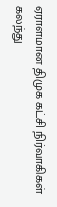ஏராளமான திமுக கட்சி நிர்வாகிகள் கலந்து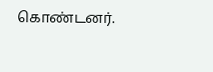கொண்டனர்.